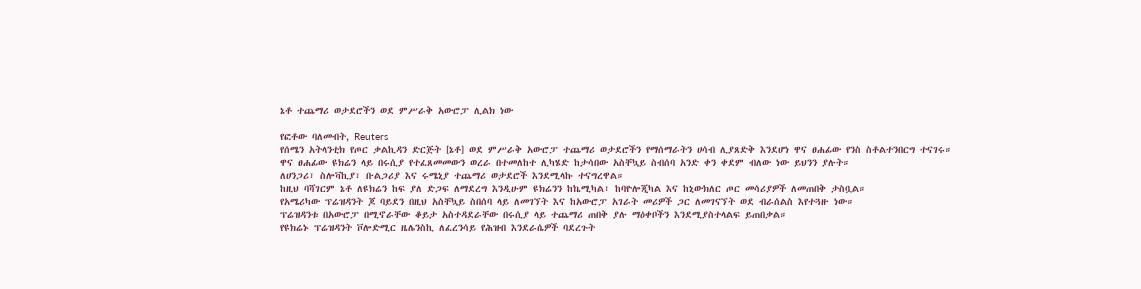ኔቶ ተጨማሪ ወታደሮችን ወደ ምሥራቅ አውሮፓ ሊልክ ነው

የፎቶው ባለመብት, Reuters
የሰሜን አትላንቲክ የጦር ቃልኪዳን ድርጅት [ኔቶ] ወደ ምሥራቅ አውሮፓ ተጨማሪ ወታደሮችን የማሰማራትን ሀሳብ ሊያጸድቅ እንደሆነ ዋና ፀሐፊው የንስ ስቶልተንበርግ ተናገሩ።
ዋና ፀሐፊው ዩክሬን ላይ በሩሲያ የተፈጸመመውን ወረራ በተመለከተ ሊካሄድ ከታሳበው አስቸኳይ ስብሰባ አንድ ቀን ቀደም ብለው ነው ይህንን ያሉት።
ለሀንጋሪ፣ ስሎቫኪያ፣ ቡልጋሪያ እና ሩሜኒያ ተጨማሪ ወታደሮች እንደሚላኩ ተናግረዋል።
ከዚህ ባሻገርም ኔቶ ለዩክሬን ከፍ ያለ ድጋፍ ለማደረግ እንዲሁም ዩክሬንን ከኬሚካል፣ ከባዮሎጂካል እና ከኒውክለር ጦር መሳሪያዎች ለመጠበቅ ታስቧል።
የአሜሪካው ፕሬዝዳንት ጆ ባይደን በዚህ አስቸኳይ ስበሰባ ላይ ለመገኘት እና ከአውሮፓ አገራት መሪዎች ጋር ለመገናኘት ወደ ብራሰልስ እየተጓዙ ነው።
ፕሬዝዳንቱ በአውሮፓ በሚኖራቸው ቆይታ አስተዳደራቸው በሩሲያ ላይ ተጨማሪ ጠበቅ ያሉ ማዕቀቦችን እንደሚያስተላልፍ ይጠበቃል።
የዩክሬኑ ፕሬዝዳንት ቮሎድሚር ዜሌንስኪ ለፈረንሳይ የሕዝብ እንደራሴዎች ባደረጉት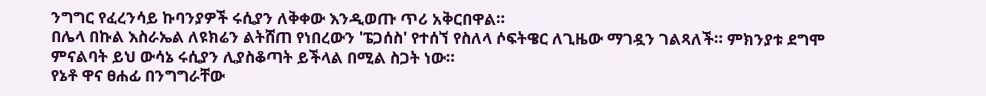ንግግር የፈረንሳይ ኩባንያዎች ሩሲያን ለቅቀው እንዲወጡ ጥሪ አቅርበዋል።
በሌላ በኩል እስራኤል ለዩክሬን ልትሸጠ የነበረውን 'ፔጋሰስ' የተሰኘ የስለላ ሶፍትዌር ለጊዜው ማገዷን ገልጻለች። ምክንያቱ ደግሞ ምናልባት ይህ ውሳኔ ሩሲያን ሊያስቆጣት ይችላል በሚል ስጋት ነው።
የኔቶ ዋና ፀሐፊ በንግግራቸው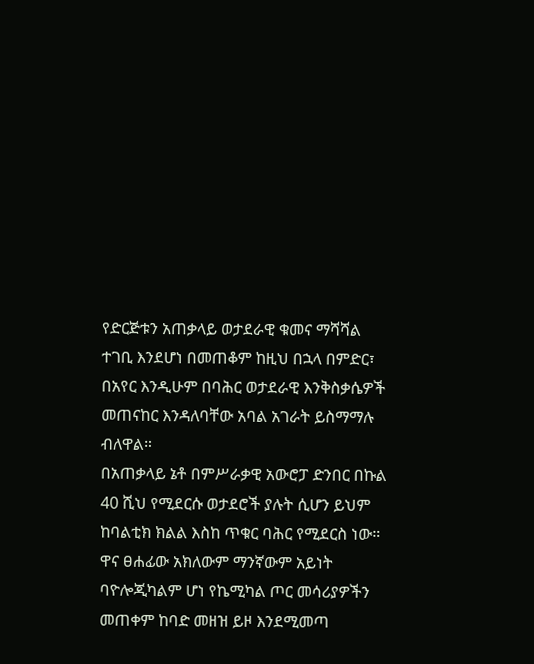የድርጅቱን አጠቃላይ ወታደራዊ ቁመና ማሻሻል ተገቢ እንደሆነ በመጠቆም ከዚህ በኋላ በምድር፣ በአየር እንዲሁም በባሕር ወታደራዊ እንቅስቃሴዎች መጠናከር እንዳለባቸው አባል አገራት ይስማማሉ ብለዋል።
በአጠቃላይ ኔቶ በምሥራቃዊ አውሮፓ ድንበር በኩል 40 ሺህ የሚደርሱ ወታደሮች ያሉት ሲሆን ይህም ከባልቲክ ክልል እስከ ጥቁር ባሕር የሚደርስ ነው።
ዋና ፀሐፊው አክለውም ማንኛውም አይነት ባዮሎጂካልም ሆነ የኬሚካል ጦር መሳሪያዎችን መጠቀም ከባድ መዘዝ ይዞ እንደሚመጣ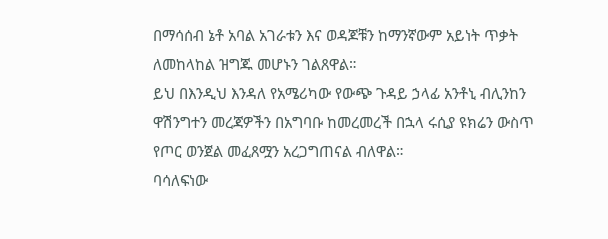በማሳሰብ ኔቶ አባል አገራቱን እና ወዳጆቹን ከማንኛውም አይነት ጥቃት ለመከላከል ዝግጁ መሆኑን ገልጸዋል።
ይህ በእንዲህ እንዳለ የአሜሪካው የውጭ ጉዳይ ኃላፊ አንቶኒ ብሊንከን ዋሽንግተን መረጃዎችን በአግባቡ ከመረመረች በኋላ ሩሲያ ዩክሬን ውስጥ የጦር ወንጀል መፈጸሟን አረጋግጠናል ብለዋል።
ባሳለፍነው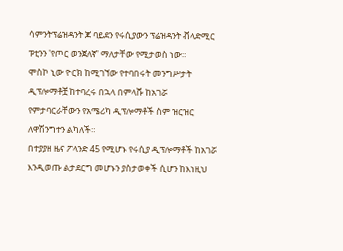ሳምንትፕሬዝዳንት ጆ ባይደን የሩሲያውን ፕሬዝዳንት ቭላድሚር ፑቲንን 'የጦር ወንጀለኛ' ማለታቸው የሚታወስ ነው።
ሞስኮ ኒው ዮርክ ከሚገኘው የተባበሩት መንግሥታት ዲፕሎማቶቿ ከተባረሩ በኋላ በምላሹ ከአገሯ የምታባርራቸውን የአሜሪካ ዲፕሎማቶች ስም ዝርዝር ለዋሽንግተን ልካለች።
በተያያዘ ዜና ፖላንድ 45 የሚሆኑ የሩሲያ ዲፕሎማቶች ከአገሯ እንዲወጡ ልታደርግ መሆኑን ያስታወቀች ሲሆን ከእነዚህ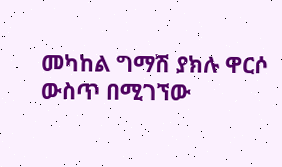መካከል ግማሽ ያክሉ ዋርሶ ውስጥ በሚገኘው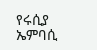የሩሲያ ኤምባሲ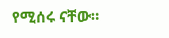የሚሰሩ ናቸው።